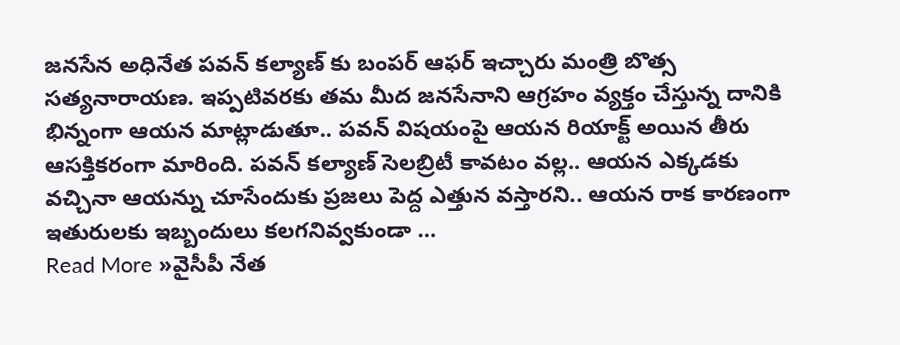జనసేన అధినేత పవన్ కల్యాణ్ కు బంపర్ ఆఫర్ ఇచ్చారు మంత్రి బొత్స సత్యనారాయణ. ఇప్పటివరకు తమ మీద జనసేనాని ఆగ్రహం వ్యక్తం చేస్తున్న దానికి భిన్నంగా ఆయన మాట్లాడుతూ.. పవన్ విషయంపై ఆయన రియాక్ట్ అయిన తీరు ఆసక్తికరంగా మారింది. పవన్ కల్యాణ్ సెలబ్రిటీ కావటం వల్ల.. ఆయన ఎక్కడకు వచ్చినా ఆయన్ను చూసేందుకు ప్రజలు పెద్ద ఎత్తున వస్తారని.. ఆయన రాక కారణంగా ఇతురులకు ఇబ్బందులు కలగనివ్వకుండా …
Read More »వైసీపీ నేత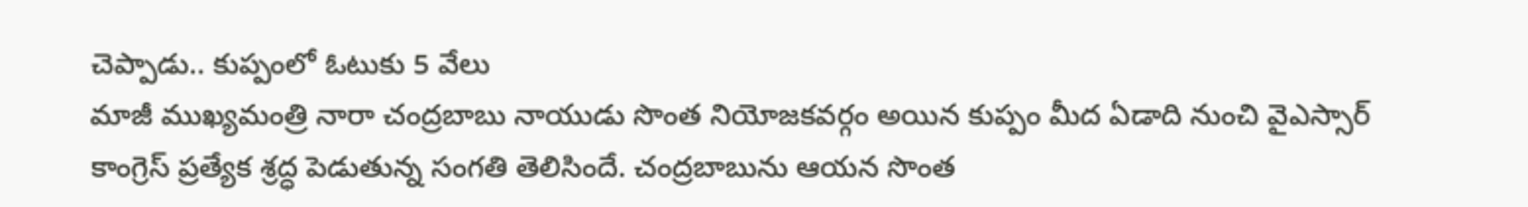చెప్పాడు.. కుప్పంలో ఓటుకు 5 వేలు
మాజీ ముఖ్యమంత్రి నారా చంద్రబాబు నాయుడు సొంత నియోజకవర్గం అయిన కుప్పం మీద ఏడాది నుంచి వైఎస్సార్ కాంగ్రెస్ ప్రత్యేక శ్రద్ధ పెడుతున్న సంగతి తెలిసిందే. చంద్రబాబును ఆయన సొంత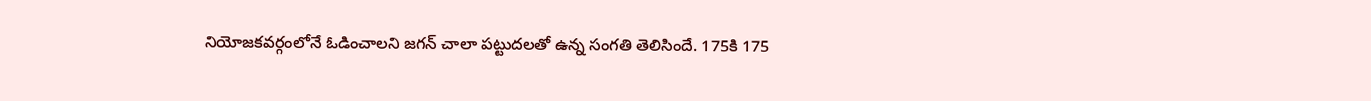నియోజకవర్గంలోనే ఓడించాలని జగన్ చాలా పట్టుదలతో ఉన్న సంగతి తెలిసిందే. 175కి 175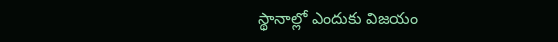స్థానాల్లో ఎందుకు విజయం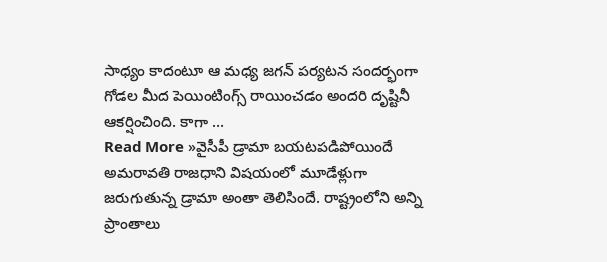సాధ్యం కాదంటూ ఆ మధ్య జగన్ పర్యటన సందర్భంగా గోడల మీద పెయింటింగ్స్ రాయించడం అందరి దృష్టినీ ఆకర్షించింది. కాగా …
Read More »వైసీపీ డ్రామా బయటపడిపోయిందే
అమరావతి రాజధాని విషయంలో మూడేళ్లుగా జరుగుతున్న డ్రామా అంతా తెలిసిందే. రాష్ట్రంలోని అన్ని ప్రాంతాలు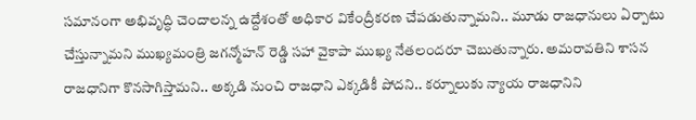సమానంగా అభివృద్ధి చెందాలన్న ఉద్దేశంతో అధికార వికేంద్రీకరణ చేపడుతున్నామని.. మూడు రాజధానులు ఏర్పాటు చేస్తున్నామని ముఖ్యమంత్రి జగన్మోహన్ రెడ్డి సహా వైకాపా ముఖ్య నేతలందరూ చెబుతున్నారు. అమరావతిని శాసన రాజధానిగా కొనసాగిస్తామని.. అక్కడి నుంచి రాజధాని ఎక్కడికీ పోదని.. కర్నూలుకు న్యాయ రాజధానిని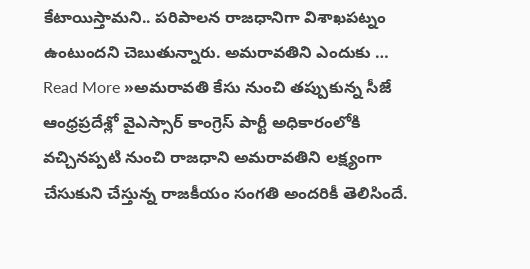కేటాయిస్తామని.. పరిపాలన రాజధానిగా విశాఖపట్నం ఉంటుందని చెబుతున్నారు. అమరావతిని ఎందుకు …
Read More »అమరావతి కేసు నుంచి తప్పుకున్న సీజే
ఆంధ్రప్రదేశ్లో వైఎస్సార్ కాంగ్రెస్ పార్టీ అధికారంలోకి వచ్చినప్పటి నుంచి రాజధాని అమరావతిని లక్ష్యంగా చేసుకుని చేస్తున్న రాజకీయం సంగతి అందరికీ తెలిసిందే.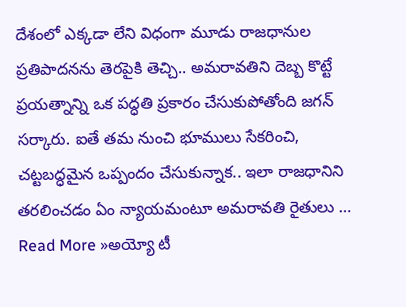దేశంలో ఎక్కడా లేని విధంగా మూడు రాజధానుల ప్రతిపాదనను తెరపైకి తెచ్చి.. అమరావతిని దెబ్బ కొట్టే ప్రయత్నాన్ని ఒక పద్ధతి ప్రకారం చేసుకుపోతోంది జగన్ సర్కారు. ఐతే తమ నుంచి భూములు సేకరించి, చట్టబద్ధమైన ఒప్పందం చేసుకున్నాక.. ఇలా రాజధానిని తరలించడం ఏం న్యాయమంటూ అమరావతి రైతులు …
Read More »అయ్యో టీ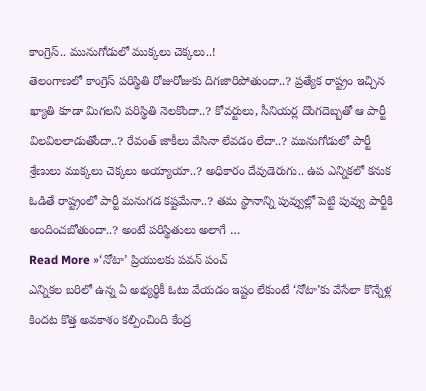కాంగ్రెస్.. మునుగోడులో ముక్కలు చెక్కలు..!
తెలంగాణలో కాంగ్రెస్ పరిస్థితి రోజురోజుకు దిగజారిపోతుందా..? ప్రత్యేక రాష్ట్రం ఇచ్చిన ఖ్యాతి కూడా మిగలని పరిస్థితి నెలకొందా..? కోవర్టులు, సీనియర్ల దొంగదెబ్బతో ఆ పార్టీ విలవిలలాడుతోందా..? రేవంత్ జాకీలు వేసినా లేవడం లేదా..? మునుగోడులో పార్టీ శ్రేణులు ముక్కలు చెక్కలు అయ్యాయా..? అధికారం దేవుడెరుగు.. ఉప ఎన్నికలో కనుక ఓడితే రాష్ట్రంలో పార్టీ మనుగడ కష్టమేనా..? తమ స్థానాన్ని పువ్వుల్లో పెట్టి పువ్వు పార్టీకి అందించబోతుందా..? అంటే పరిస్థితులు అలాగే …
Read More »‘నోటా’ ప్రియులకు పవన్ పంచ్
ఎన్నికల బరిలో ఉన్న ఏ అభ్యర్థికీ ఓటు వేయడం ఇష్టం లేకుంటే ‘నోటా’కు వేసేలా కొన్నేళ్ల కిందట కొత్త అవకాశం కల్పించింది కేంద్ర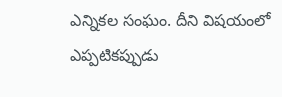ఎన్నికల సంఘం. దీని విషయంలో ఎప్పటికప్పుడు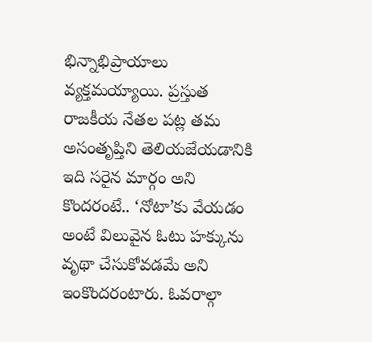భిన్నాభిప్రాయాలు వ్యక్తమయ్యాయి. ప్రస్తుత రాజకీయ నేతల పట్ల తమ అసంతృప్తిని తెలియజేయడానికి ఇది సరైన మార్గం అని కొందరంటే.. ‘నోటా’కు వేయడం అంటే విలువైన ఓటు హక్కును వృథా చేసుకోవడమే అని ఇంకొందరంటారు. ఓవరాల్గా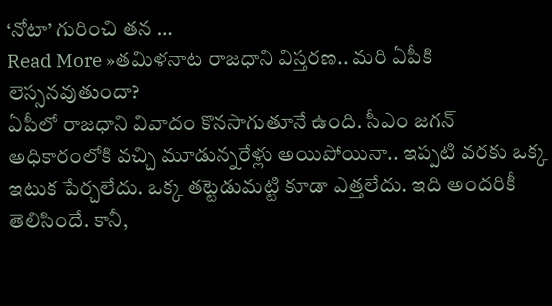‘నోటా’ గురించి తన …
Read More »తమిళనాట రాజధాని విస్తరణ.. మరి ఏపీకి లెస్సనవుతుందా?
ఏపీలో రాజధాని వివాదం కొనసాగుతూనే ఉంది. సీఎం జగన్ అధికారంలోకి వచ్చి మూడున్నరేళ్లు అయిపోయినా.. ఇప్పటి వరకు ఒక్క ఇటుక పేర్చలేదు. ఒక్క తట్టెడుమట్టి కూడా ఎత్తలేదు. ఇది అందరికీ తెలిసిందే. కానీ,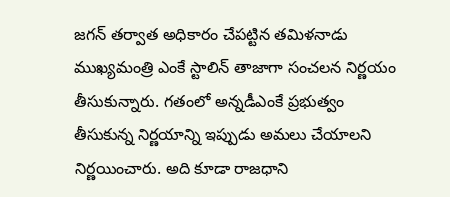జగన్ తర్వాత అధికారం చేపట్టిన తమిళనాడు ముఖ్యమంత్రి ఎంకే స్టాలిన్ తాజాగా సంచలన నిర్ణయం తీసుకున్నారు. గతంలో అన్నడీఎంకే ప్రభుత్వం తీసుకున్న నిర్ణయాన్ని ఇప్పుడు అమలు చేయాలని నిర్ణయించారు. అది కూడా రాజధాని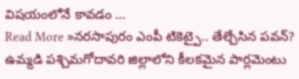విషయంలోనే కావడం …
Read More »నరసాపురం ఎంపీ టికెట్పై.. తేల్చేసిన పవన్?
ఉమ్మడి పశ్చిమగోదావరి జిల్లాలోని కీలకమైన పార్లమెంటు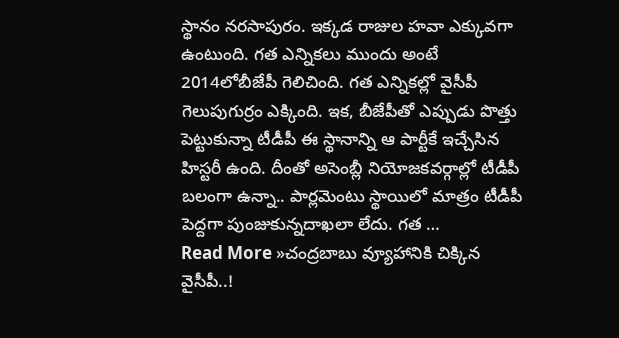స్థానం నరసాపురం. ఇక్కడ రాజుల హవా ఎక్కువగా ఉంటుంది. గత ఎన్నికలు ముందు అంటే 2014లోబీజేపీ గెలిచింది. గత ఎన్నికల్లో వైసీపీ గెలుపుగుర్రం ఎక్కింది. ఇక, బీజేపీతో ఎప్పుడు పొత్తు పెట్టుకున్నా టీడీపీ ఈ స్థానాన్ని ఆ పార్టీకే ఇచ్చేసిన హిస్టరీ ఉంది. దీంతో అసెంబ్లీ నియోజకవర్గాల్లో టీడీపీ బలంగా ఉన్నా.. పార్లమెంటు స్థాయిలో మాత్రం టీడీపీ పెద్దగా పుంజుకున్నదాఖలా లేదు. గత …
Read More »చంద్రబాబు వ్యూహానికి చిక్కిన వైసీపీ..!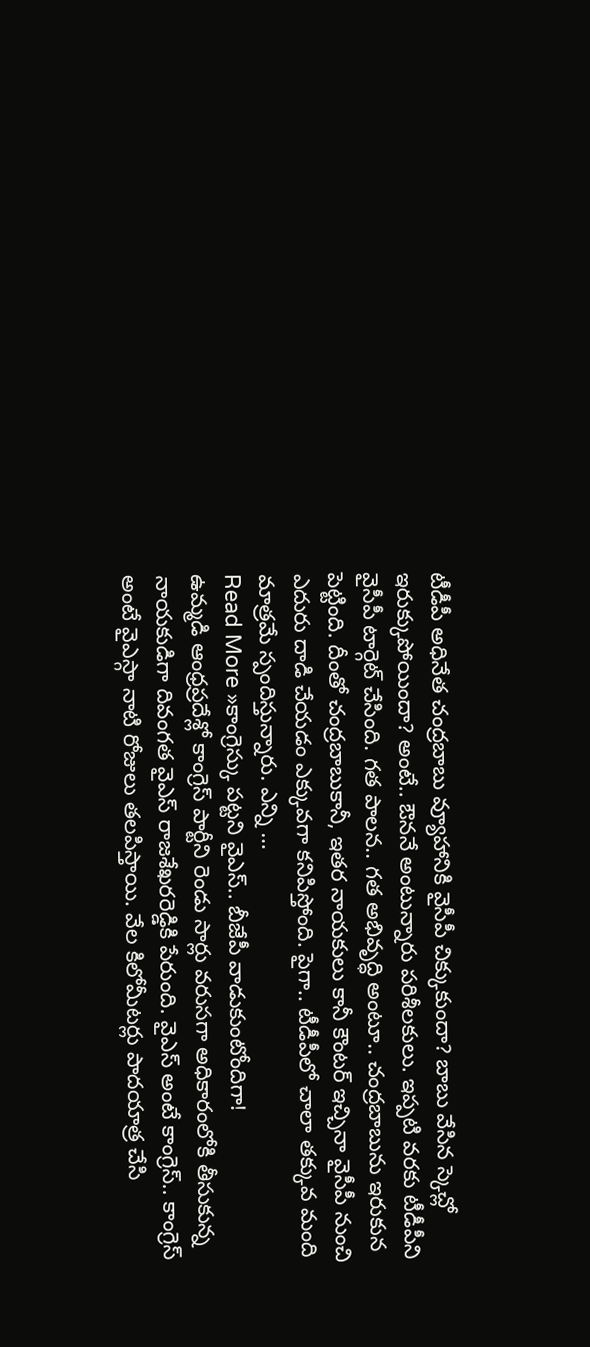టీడీపీ అధినేత చంద్రబాబు వ్యూహానికి వైసీపీ చిక్కుకుందా? బాబు వేసిన స్కెచ్లో ఇరుక్కుపోయిందా? అంటే.. ఔననే అంటున్నారు పరిశీలకులు. ఇప్పటి వరకు టీడీపీని వైసీపీ టార్గెట్ చేసింది. గత పాలన.. గత అభివృద్ధి అంటూ.. చంద్రబాబును ఇరుకున పెట్టింది. దీంతో చంద్రబాబుకానీ, ఇతర నాయకులు కానీ కౌంటర్ ఇచ్చినా వైసీపీ నుంచి ఎదురు దాడి చేయడం ఎక్కువగా కనిపిస్తోంది. పైగా.. టీడీపీలో చాలా తక్కువ మంది మాత్రమే స్పందిస్తున్నారు. ఎన్ని …
Read More »కాంగ్రెస్కు పట్టని వైఎస్.. బీజేపీ వాడుకుంటోందిగా!
ఉమ్మడి ఆంధ్రప్రదేశ్లో కాంగ్రెస్ పార్టీని రెండు సార్లు వరుసగా అధికారంలోకి తీసుకున్న నాయకుడిగా దివంగత వైఎస్ రాజశేఖరరెడ్డికి పేరుంది. వైఎస్ అంటే కాంగ్రెస్.. కాంగ్రెస్ అంటే వైఎస్గా నాటి రోజులు తలపిస్తాయి. వేల కిలోమీటర్లు పాదయాత్ర చేసి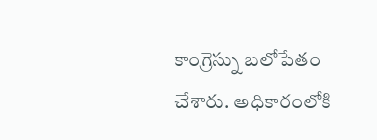కాంగ్రెస్ను బలోపేతం చేశారు. అధికారంలోకి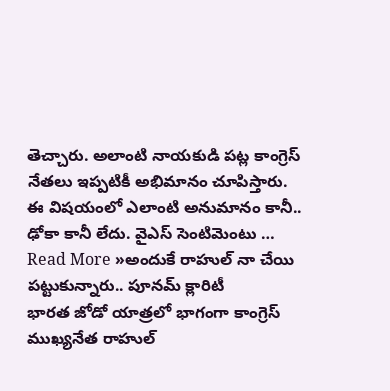తెచ్చారు. అలాంటి నాయకుడి పట్ల కాంగ్రెస్ నేతలు ఇప్పటికీ అభిమానం చూపిస్తారు. ఈ విషయంలో ఎలాంటి అనుమానం కానీ.. ఢోకా కానీ లేదు. వైఎస్ సెంటిమెంటు …
Read More »అందుకే రాహుల్ నా చేయి పట్టుకున్నారు.. పూనమ్ క్లారిటీ
భారత జోడో యాత్రలో భాగంగా కాంగ్రెస్ ముఖ్యనేత రాహుల్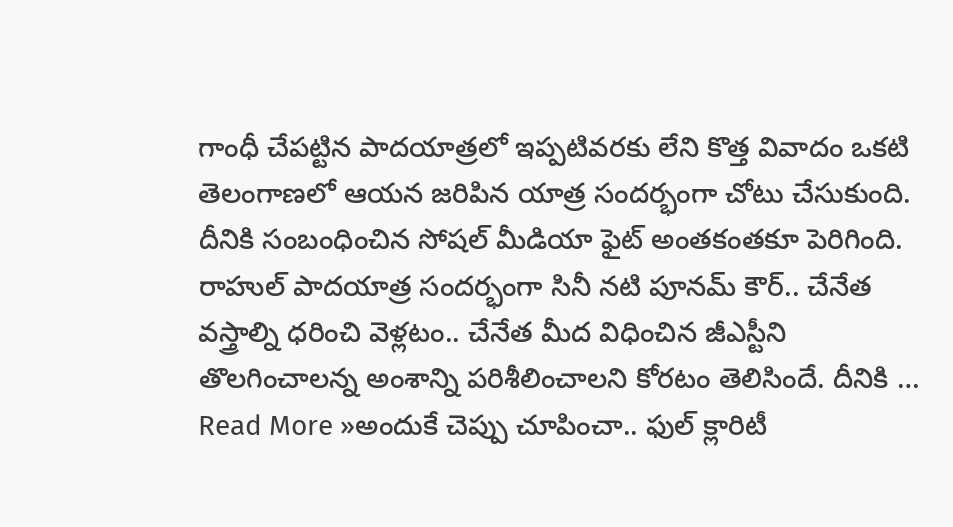గాంధీ చేపట్టిన పాదయాత్రలో ఇప్పటివరకు లేని కొత్త వివాదం ఒకటి తెలంగాణలో ఆయన జరిపిన యాత్ర సందర్భంగా చోటు చేసుకుంది. దీనికి సంబంధించిన సోషల్ మీడియా ఫైట్ అంతకంతకూ పెరిగింది. రాహుల్ పాదయాత్ర సందర్భంగా సినీ నటి పూనమ్ కౌర్.. చేనేత వస్త్రాల్ని ధరించి వెళ్లటం.. చేనేత మీద విధించిన జీఎస్టీని తొలగించాలన్న అంశాన్ని పరిశీలించాలని కోరటం తెలిసిందే. దీనికి …
Read More »అందుకే చెప్పు చూపించా.. ఫుల్ క్లారిటీ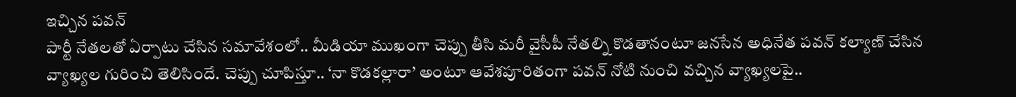ఇచ్చిన పవన్
పార్టీ నేతలతో ఏర్పాటు చేసిన సమావేశంలో.. మీడియా ముఖంగా చెప్పు తీసి మరీ వైసీపీ నేతల్ని కొడతానంటూ జనసేన అధినేత పవన్ కల్యాణ్ చేసిన వ్యాఖ్యల గురించి తెలిసిందే. చెప్పు చూపిస్తూ.. ‘నా కొడకల్లారా’ అంటూ ఆవేశపూరితంగా పవన్ నోటి నుంచి వచ్చిన వ్యాఖ్యలపై..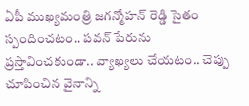ఏపీ ముఖ్యమంత్రి జగన్మోహన్ రెడ్డి సైతం స్పందించటం.. పవన్ పేరును ప్రస్తావించకుండా.. వ్యాఖ్యలు చేయటం.. చెప్పు చూపించిన వైనాన్ని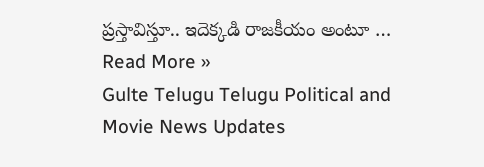ప్రస్తావిస్తూ.. ఇదెక్కడి రాజకీయం అంటూ …
Read More »
Gulte Telugu Telugu Political and Movie News Updates